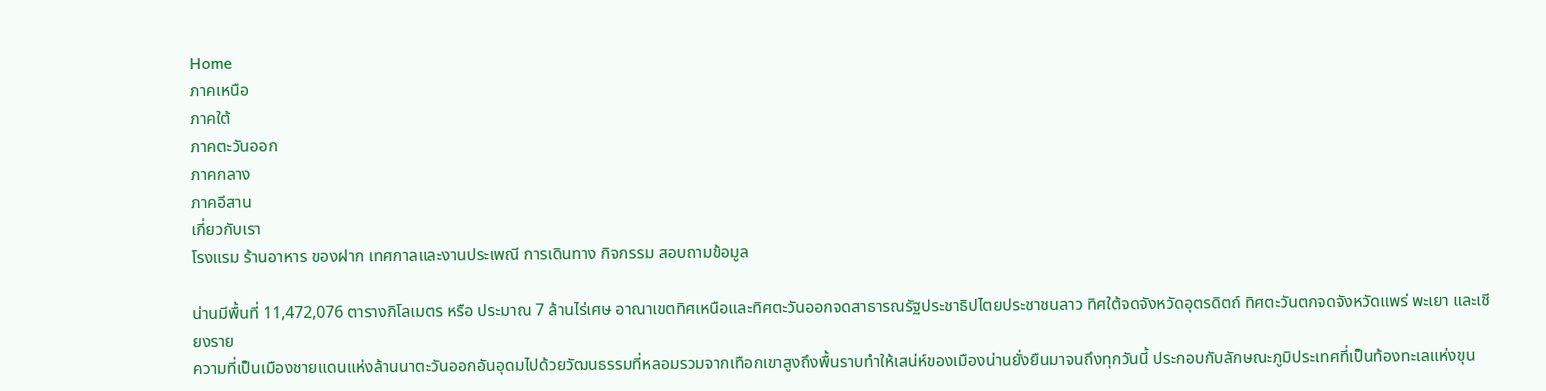Home
ภาคเหนือ
ภาคใต้
ภาคตะวันออก
ภาคกลาง
ภาคอีสาน
เกี่ยวกับเรา
โรงแรม ร้านอาหาร ของฝาก เทศกาลและงานประเพณี การเดินทาง กิจกรรม สอบถามข้อมูล

น่านมีพื้นที่ 11,472,076 ตารางกิโลเมตร หรือ ประมาณ 7 ล้านไร่เศษ อาณาเขตทิศเหนือและทิศตะวันออกจดสาธารณรัฐประชาธิปไตยประชาชนลาว ทิศใต้จดจังหวัดอุตรดิตถ์ ทิศตะวันตกจดจังหวัดแพร่ พะเยา และเชียงราย
ความที่เป็นเมืองชายแดนแห่งล้านนาตะวันออกอันอุดมไปด้วยวัฒนธรรมที่หลอมรวมจากเทือกเขาสูงถึงพื้นราบทำให้เสน่ห์ของเมืองน่านยั่งยืนมาจนถึงทุกวันนี้ ประกอบกับลักษณะภูมิประเทศที่เป็นท้องทะเลแห่งขุน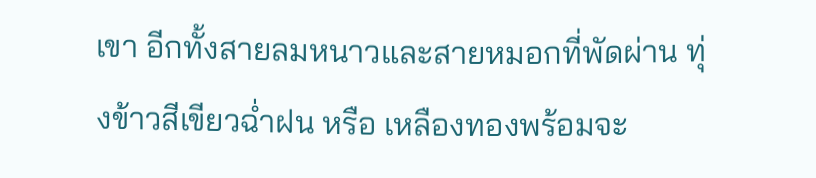เขา อีกทั้งสายลมหนาวและสายหมอกที่พัดผ่าน ทุ่งข้าวสีเขียวฉ่ำฝน หรือ เหลืองทองพร้อมจะ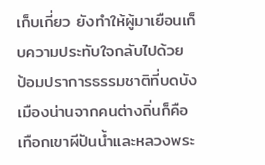เก็บเกี่ยว ยังทำให้ผู้มาเยือนเก็บความประทับใจกลับไปด้วย ป้อมปราการธรรมชาติที่บดบังเมืองน่านจากคนต่างถิ่นก็คือเทือกเขาผีปันน้ำและหลวงพระ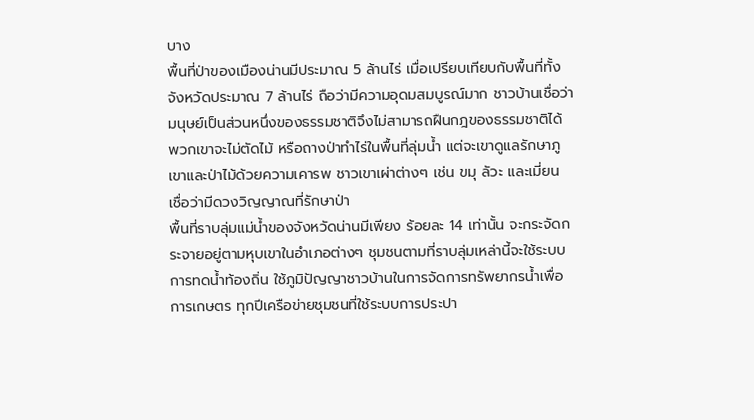บาง
พื้นที่ป่าของเมืองน่านมีประมาณ 5 ล้านไร่ เมื่อเปรียบเทียบกับพื้นที่ทั้งจังหวัดประมาณ 7 ล้านไร่ ถือว่ามีความอุดมสมบูรณ์มาก ชาวบ้านเชื่อว่า มนุษย์เป็นส่วนหนึ่งของธรรมชาติจึงไม่สามารถฝืนกฎของธรรมชาติได้ พวกเขาจะไม่ตัดไม้ หรือถางป่าทำไร่ในพื้นที่ลุ่มน้ำ แต่จะเขาดูแลรักษาภูเขาและป่าไม้ด้วยความเคารพ ชาวเขาเผ่าต่างๆ เช่น ขมุ ลัวะ และเมี่ยน เชื่อว่ามีดวงวิญญาณที่รักษาป่า
พื้นที่ราบลุ่มแม่น้ำของจังหวัดน่านมีเพียง ร้อยละ 14 เท่านั้น จะกระจัดกระจายอยู่ตามหุบเขาในอำเภอต่างๆ ชุมชนตามที่ราบลุ่มเหล่านี้จะใช้ระบบการทดน้ำท้องถิ่น ใช้ภูมิปัญญาชาวบ้านในการจัดการทรัพยากรน้ำเพื่อการเกษตร ทุกปีเครือข่ายชุมชนที่ใช้ระบบการประปา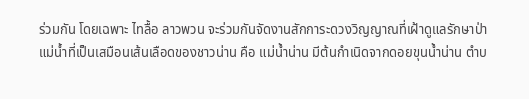ร่วมกัน โดยเฉพาะ ไทลื้อ ลาวพวน จะร่วมกันจัดงานสักการะดวงวิญญาณที่เฝ้าดูแลรักษาป่า
แม่น้ำที่เป็นเสมือนเส้นเลือดของชาวน่าน คือ แม่น้ำน่าน มีต้นกำเนิดจากดอยขุนน้ำน่าน ตำบ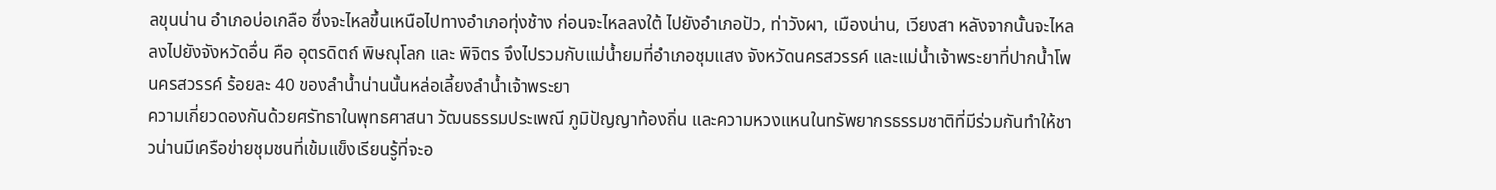ลขุนน่าน อำเภอบ่อเกลือ ซึ่งจะไหลขึ้นเหนือไปทางอำเภอทุ่งช้าง ก่อนจะไหลลงใต้ ไปยังอำเภอปัว, ท่าวังผา, เมืองน่าน, เวียงสา หลังจากนั้นจะไหลลงไปยังจังหวัดอื่น คือ อุตรดิตถ์ พิษณุโลก และ พิจิตร จึงไปรวมกับแม่น้ำยมที่อำเภอชุมแสง จังหวัดนครสวรรค์ และแม่น้ำเจ้าพระยาที่ปากน้ำโพ นครสวรรค์ ร้อยละ 40 ของลำน้ำน่านนั้นหล่อเลี้ยงลำน้ำเจ้าพระยา
ความเกี่ยวดองกันด้วยศรัทธาในพุทธศาสนา วัฒนธรรมประเพณี ภูมิปัญญาท้องถิ่น และความหวงแหนในทรัพยากรธรรมชาติที่มีร่วมกันทำให้ชาวน่านมีเครือข่ายชุมชนที่เข้มแข็งเรียนรู้ที่จะอ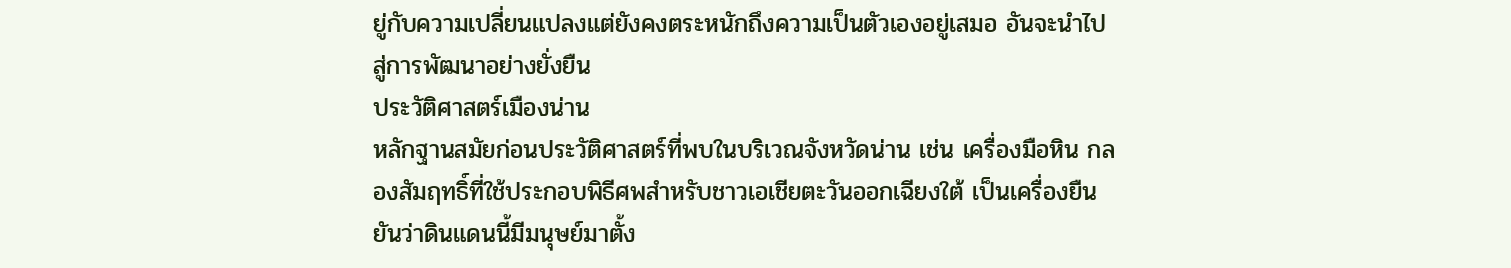ยู่กับความเปลี่ยนแปลงแต่ยังคงตระหนักถึงความเป็นตัวเองอยู่เสมอ อันจะนำไปสู่การพัฒนาอย่างยั่งยืน
ประวัติศาสตร์เมืองน่าน
หลักฐานสมัยก่อนประวัติศาสตร์ที่พบในบริเวณจังหวัดน่าน เช่น เครื่องมือหิน กลองสัมฤทธิ์ที่ใช้ประกอบพิธีศพสำหรับชาวเอเชียตะวันออกเฉียงใต้ เป็นเครื่องยืนยันว่าดินแดนนี้มีมนุษย์มาตั้ง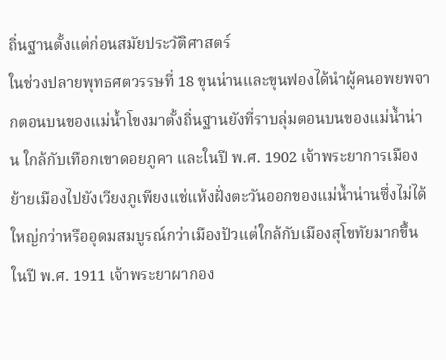ถิ่นฐานตั้งแต่ก่อนสมัยประวัติศาสตร์
ในช่วงปลายพุทธศตวรรษที่ 18 ขุนน่านและขุนฟองได้นำผู้คนอพยพจากตอนบนของแม่น้ำโขงมาตั้งถิ่นฐานยังที่ราบลุ่มตอนบนของแม่น้ำน่าน ใกล้กับเทือกเขาดอยภูคา และในปี พ.ศ. 1902 เจ้าพระยาการเมืองย้ายเมืองไปยังเวียงภูเพียงแช่แห้งฝั่งตะวันออกของแม่น้ำน่านซึ่งไม่ได้ใหญ่กว่าหรืออุดมสมบูรณ์กว่าเมืองปัวแต่ใกล้กับเมืองสุโขทัยมากขึ้น
ในปี พ.ศ. 1911 เจ้าพระยาผากอง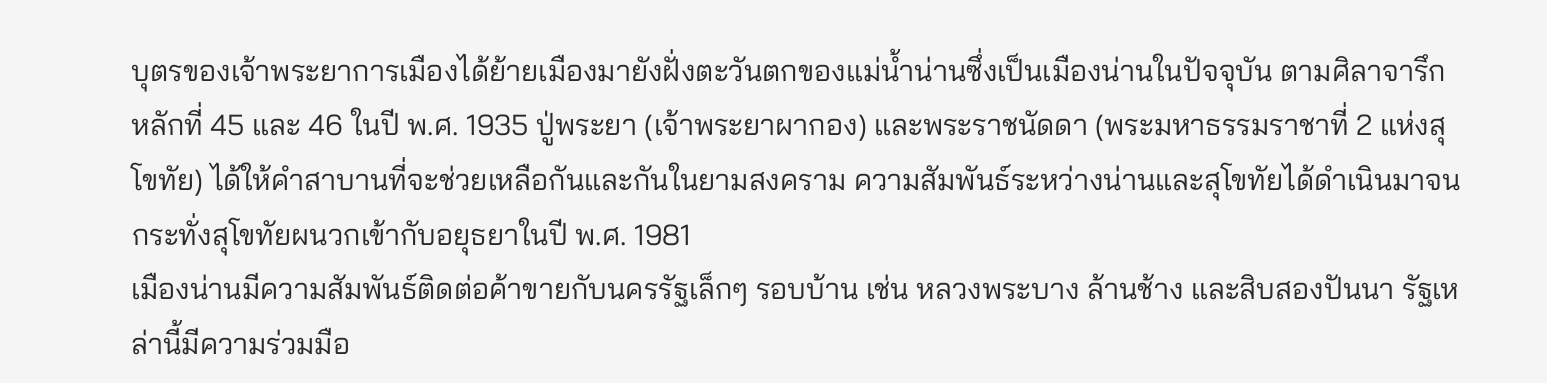บุตรของเจ้าพระยาการเมืองได้ย้ายเมืองมายังฝั่งตะวันตกของแม่น้ำน่านซึ่งเป็นเมืองน่านในปัจจุบัน ตามศิลาจารึกหลักที่ 45 และ 46 ในปี พ.ศ. 1935 ปู่พระยา (เจ้าพระยาผากอง) และพระราชนัดดา (พระมหาธรรมราชาที่ 2 แห่งสุโขทัย) ได้ให้คำสาบานที่จะช่วยเหลือกันและกันในยามสงคราม ความสัมพันธ์ระหว่างน่านและสุโขทัยได้ดำเนินมาจนกระทั่งสุโขทัยผนวกเข้ากับอยุธยาในปี พ.ศ. 1981
เมืองน่านมีความสัมพันธ์ติดต่อค้าขายกับนครรัฐเล็กๆ รอบบ้าน เช่น หลวงพระบาง ล้านช้าง และสิบสองปันนา รัฐเหล่านี้มีความร่วมมือ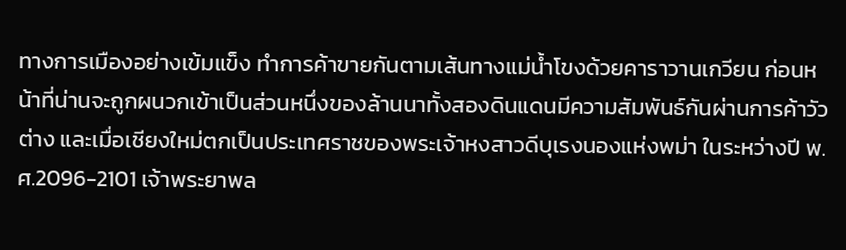ทางการเมืองอย่างเข้มแข็ง ทำการค้าขายกันตามเส้นทางแม่น้ำโขงด้วยคาราวานเกวียน ก่อนหน้าที่น่านจะถูกผนวกเข้าเป็นส่วนหนึ่งของล้านนาทั้งสองดินแดนมีความสัมพันธ์กันผ่านการค้าวัวต่าง และเมื่อเชียงใหม่ตกเป็นประเทศราชของพระเจ้าหงสาวดีบุเรงนองแห่งพม่า ในระหว่างปี พ.ศ.2096-2101 เจ้าพระยาพล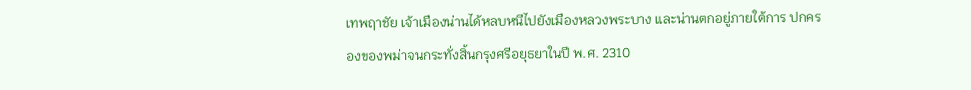เทพฤาชัย เจ้าเมืองน่านได้หลบหนีไปยังเมืองหลวงพระบาง และน่านตกอยู่ภายใต้การ ปกครองของพม่าจนกระทั่งสิ้นกรุงศรีอยุธยาในปี พ.ศ. 2310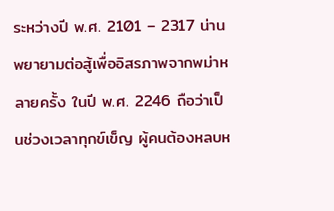ระหว่างปี พ.ศ. 2101 – 2317 น่านพยายามต่อสู้เพื่ออิสรภาพจากพม่าหลายครั้ง ในปี พ.ศ. 2246 ถือว่าเป็นช่วงเวลาทุกข์เข็ญ ผู้คนต้องหลบห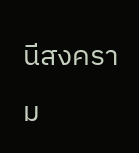นีสงคราม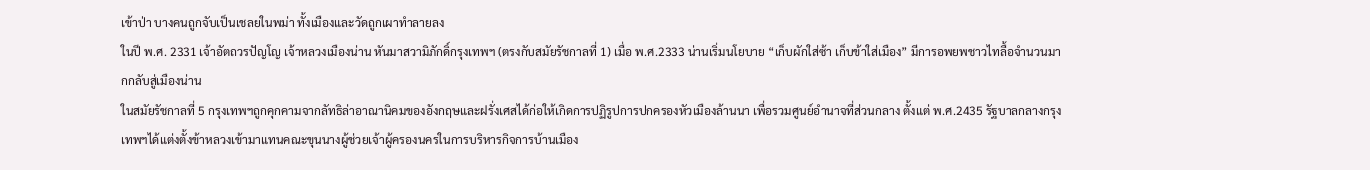เข้าป่า บางคนถูกจับเป็นเชลยในพม่า ทั้งเมืองและวัดถูกเผาทำลายลง
ในปี พ.ศ. 2331 เจ้าอัตถวรปัญโญ เจ้าหลวงเมืองน่าน หันมาสวามิภักดิ์กรุงเทพฯ (ตรงกับสมัยรัชกาลที่ 1) เมื่อ พ.ศ.2333 น่านเริ่มนโยบาย “เก็บผักใส่ซ้า เก็บข้าใส่เมือง” มีการอพยพชาวไทลื้อจำนวนมากกลับสู่เมืองน่าน
ในสมัยรัชกาลที่ 5 กรุงเทพฯถูกคุกคามจากลัทธิล่าอาณานิคมของอังกฤษและฝรั่งเศสได้ก่อให้เกิดการปฏิรูปการปกครองหัวเมืองล้านนา เพื่อรวมศูนย์อำนาจที่ส่วนกลาง ตั้งแต่ พ.ศ.2435 รัฐบาลกลางกรุงเทพฯได้แต่งตั้งข้าหลวงเข้ามาแทนคณะขุนนางผู้ช่วยเจ้าผู้ครองนครในการบริหารกิจการบ้านเมือง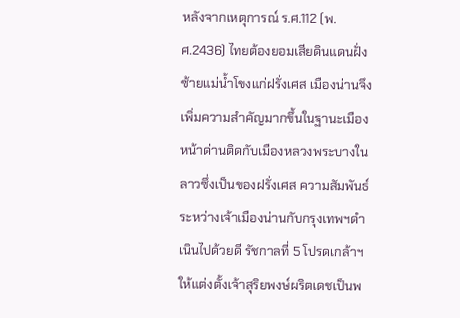หลังจากเหตุการณ์ ร.ศ.112 (พ.ศ.2436) ไทยต้องยอมเสียดินแดนฝั่งซ้ายแม่น้ำโขงแก่ฝรั่งเศส เมืองน่านจึงเพิ่มความสำคัญมากขึ้นในฐานะเมืองหน้าด่านติดกับเมืองหลวงพระบางในลาวซึ่งเป็นของฝรั่งเศส ความสัมพันธ์ระหว่างเจ้าเมืองน่านกับกรุงเทพฯดำเนินไปด้วยดี รัชกาลที่ 5 โปรดเกล้าฯให้แต่งตั้งเจ้าสุริยพงษ์ผริตเดชเป็นพ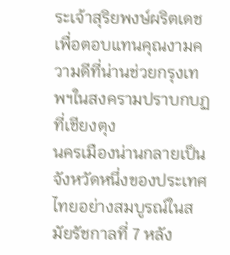ระเจ้าสุริยพงษ์ผริตเดชเพื่อตอบแทนคุณงามความดีที่น่านช่วยกรุงเทพฯในสงครามปราบกบฏที่เชียงตุง
นครเมืองน่านกลายเป็นจังหวัดหนึ่งของประเทศไทยอย่างสมบูรณ์ในสมัยรัชกาลที่ 7 หลัง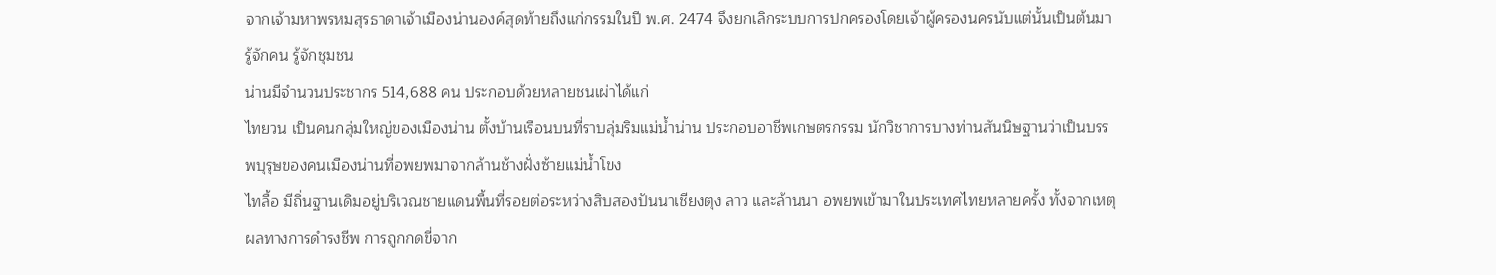จากเจ้ามหาพรหมสุรธาดาเจ้าเมืองน่านองค์สุดท้ายถึงแก่กรรมในปี พ.ศ. 2474 จึงยกเลิกระบบการปกครองโดยเจ้าผู้ครองนครนับแต่นั้นเป็นต้นมา
รู้จักคน รู้จักชุมชน
น่านมีจำนวนประชากร 514,688 คน ประกอบด้วยหลายชนเผ่าได้แก่
ไทยวน เป็นคนกลุ่มใหญ่ของเมืองน่าน ตั้งบ้านเรือนบนที่ราบลุ่มริมแม่น้ำน่าน ประกอบอาชีพเกษตรกรรม นักวิชาการบางท่านสันนิษฐานว่าเป็นบรรพบุรุษของคนเมืองน่านที่อพยพมาจากล้านช้างฝั่งซ้ายแม่น้ำโขง
ไทลื้อ มีถิ่นฐานเดิมอยู่บริเวณชายแดนพื้นที่รอยต่อระหว่างสิบสองปันนาเชียงตุง ลาว และล้านนา อพยพเข้ามาในประเทศไทยหลายครั้ง ทั้งจากเหตุผลทางการดำรงชีพ การถูกกดขี่จาก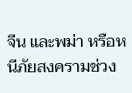จีน และพม่า หรือหนีภัยสงครามช่วง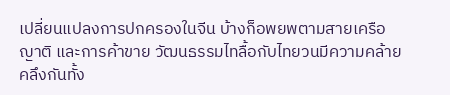เปลี่ยนแปลงการปกครองในจีน บ้างก็อพยพตามสายเครือญาติ และการค้าขาย วัฒนธรรมไทลื้อกับไทยวนมีความคล้ายคลึงกันทั้ง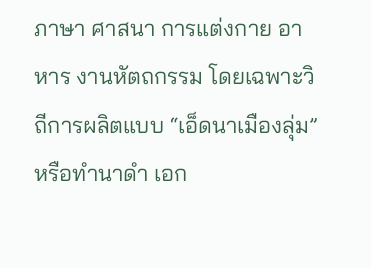ภาษา ศาสนา การแต่งกาย อาหาร งานหัตถกรรม โดยเฉพาะวิถีการผลิตแบบ “เอ็ดนาเมืองลุ่ม” หรือทำนาดำ เอก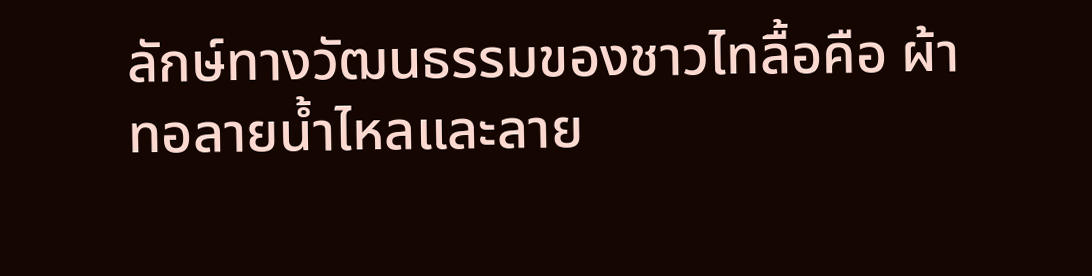ลักษ์ทางวัฒนธรรมของชาวไทลื้อคือ ผ้าทอลายน้ำไหลและลาย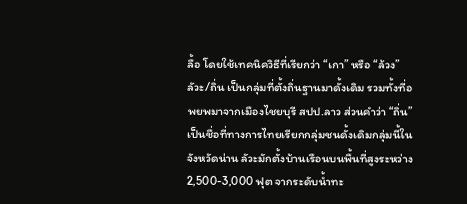ลื้อ โดยใช้เทคนิควิธีที่เรียกว่า “เกา” หรือ “ล้วง”
ลัวะ/ถิ่น เป็นกลุ่มที่ตั้งถิ่นฐานมาดั้งเดิม รวมทั้งที่อพยพมาจากเมืองไชยบุรี สปป.ลาว ส่วนคำว่า “ถิ่น” เป็นชื่อที่ทางการไทยเรียกกลุ่มชนดั้งเดิมกลุ่มนี้ในจังหวัดน่าน ลัวะมักตั้งบ้านเรือนบนพื้นที่สูงระหว่าง 2,500-3,000 ฟุต จากระดับน้ำทะ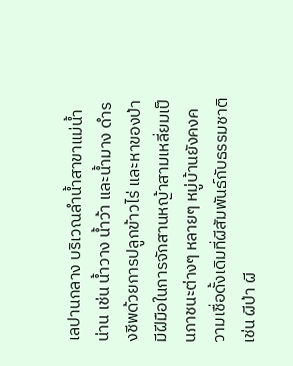เลปานกลาง บริเวณลำน้ำสาขาแม่น้ำน่าน เช่น น้ำวาง น้ำว้า และน้ำมาง ดำรงชีพด้วยการปลูกข้าวไร่ และหาของป่า มีฝีมือในการจักสานหญ้าสามเหลี่ยมเป็นภาชนะต่างๆ หลายๆ หมู่บ้านยังคงความเชื่อดั้งเดิมที่ผีสัมพันธ์กับธรรมชาติ เช่น ผีป่า ผี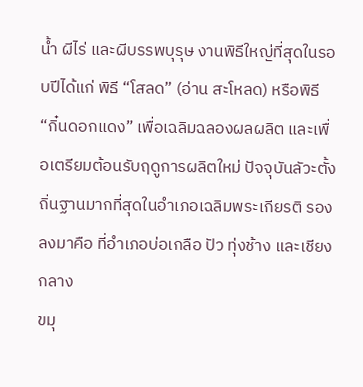น้ำ ผีไร่ และผีบรรพบุรุษ งานพิธีใหญ่ที่สุดในรอบปีได้แก่ พิธี “โสลด” (อ่าน สะโหลด) หรือพิธี “กิ๋นดอกแดง” เพื่อเฉลิมฉลองผลผลิต และเพื่อเตรียมต้อนรับฤดูการผลิตใหม่ ปัจจุบันลัวะตั้งถิ่นฐานมากที่สุดในอำเภอเฉลิมพระเกียรติ รองลงมาคือ ที่อำเภอบ่อเกลือ ปัว ทุ่งช้าง และเชียงกลาง
ขมุ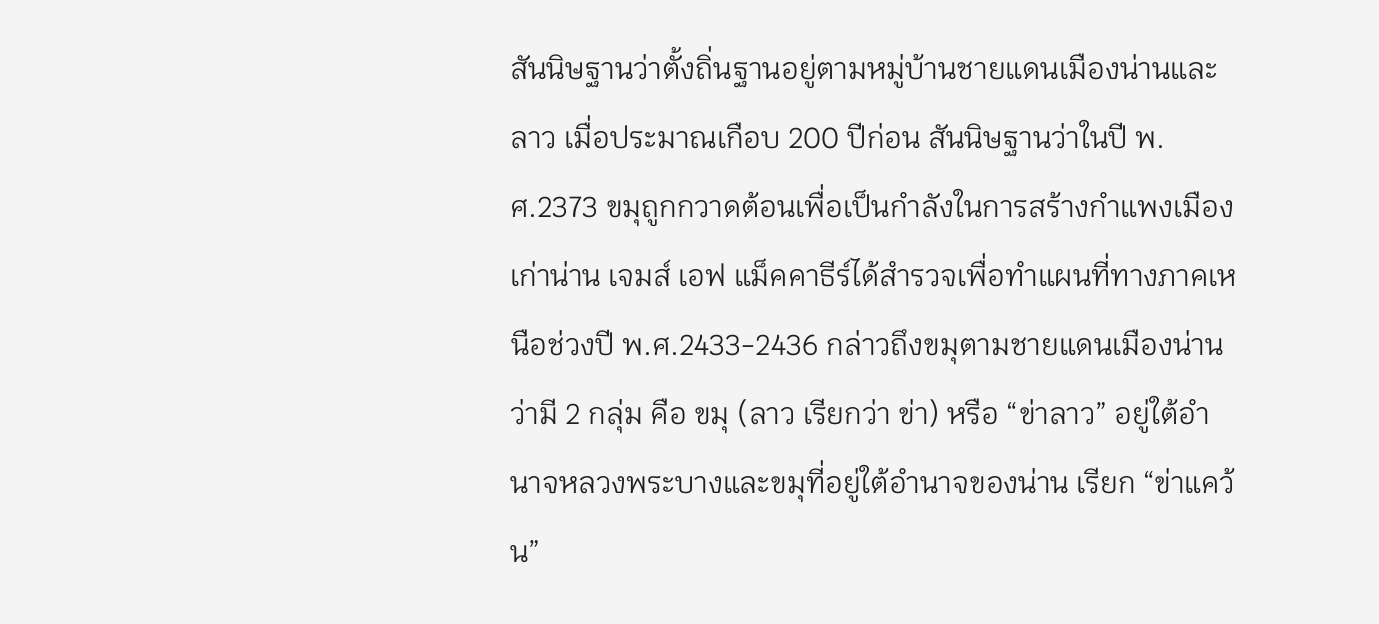สันนิษฐานว่าตั้งถิ่นฐานอยู่ตามหมู่บ้านชายแดนเมืองน่านและลาว เมื่อประมาณเกือบ 200 ปีก่อน สันนิษฐานว่าในปี พ.ศ.2373 ขมุถูกกวาดต้อนเพื่อเป็นกำลังในการสร้างกำแพงเมืองเก่าน่าน เจมส์ เอฟ แม็คคาธีร์ได้สำรวจเพื่อทำแผนที่ทางภาคเหนือช่วงปี พ.ศ.2433-2436 กล่าวถึงขมุตามชายแดนเมืองน่านว่ามี 2 กลุ่ม คือ ขมุ (ลาว เรียกว่า ข่า) หรือ “ข่าลาว” อยู่ใต้อำนาจหลวงพระบางและขมุที่อยู่ใต้อำนาจของน่าน เรียก “ข่าแคว้น”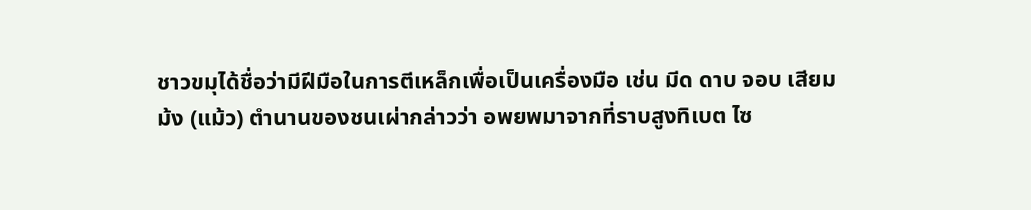ชาวขมุได้ชื่อว่ามีฝีมือในการตีเหล็กเพื่อเป็นเครื่องมือ เช่น มีด ดาบ จอบ เสียม
ม้ง (แม้ว) ตำนานของชนเผ่ากล่าวว่า อพยพมาจากที่ราบสูงทิเบต ไซ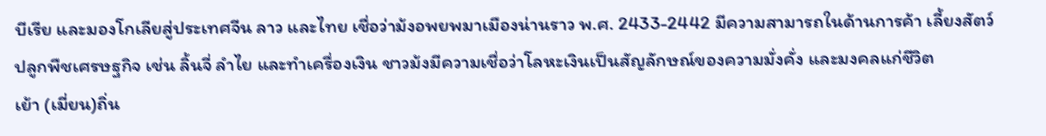บีเรีย และมองโกเลียสู่ประเทศจีน ลาว และไทย เชื่อว่าม้งอพยพมาเมืองน่านราว พ.ศ. 2433-2442 มีความสามารถในด้านการค้า เลี้ยงสัตว์ ปลูกพืชเศรษฐกิจ เช่น ลิ้นจี่ ลำไย และทำเครื่องเงิน ชาวม้งมีความเชื่อว่าโลหะเงินเป็นสัญลักษณ์ของความมั่งคั่ง และมงคลแก่ชีวิต
เย้า (เมี่ยน)ถิ่น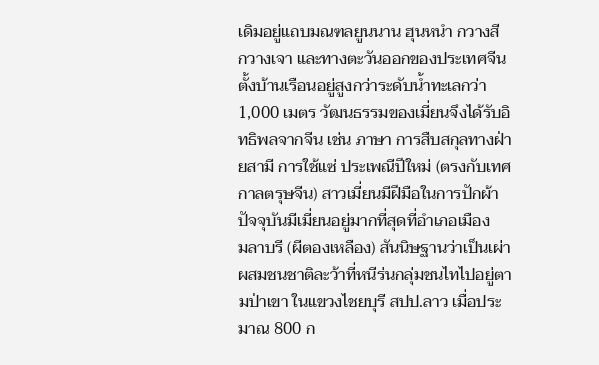เดิมอยู่แถบมณฑลยูนนาน ฮุนหนำ กวางสี กวางเจา และทางตะวันออกของประเทศจีน ตั้งบ้านเรือนอยู่สูงกว่าระดับน้ำทะเลกว่า 1,000 เมตร วัฒนธรรมของเมี่ยนจึงได้รับอิทธิพลจากจีน เช่น ภาษา การสืบสกุลทางฝ่ายสามี การใช้แซ่ ประเพณีปีใหม่ (ตรงกับเทศกาลตรุษจีน) สาวเมี่ยนมีฝีมือในการปักผ้า ปัจจุบันมีเมี่ยนอยู่มากที่สุดที่อำเภอเมือง
มลาบรี (ผีตองเหลือง) สันนิษฐานว่าเป็นเผ่าผสมชนชาติละว้าที่หนีร่นกลุ่มชนไทไปอยู่ตามป่าเขา ในแขวงไชยบุรี สปป.ลาว เมื่อประมาณ 800 ก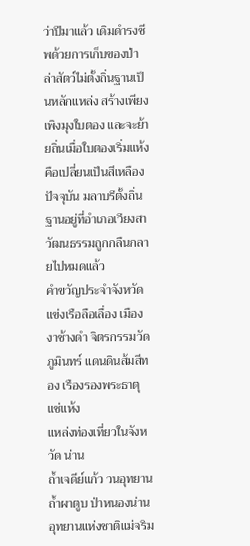ว่าปีมาแล้ว เดิมดำรงชีพด้วยการเก็บของป่าล่าสัตว์ไม่ตั้งถิ่นฐานเป็นหลักแหล่ง สร้างเพียงเพิงมุงใบตอง และจะย้ายถิ่นเมื่อใบตองเริ่มแห้งคือเปลี่ยนเป็นสีเหลือง ปัจจุบัน มลาบรีตั้งถิ่นฐานอยู่ที่อำเภอเวียงสา วัฒนธรรมถูกกลืนกลายไปหมดแล้ว
คำขวัญประจำจังหวัด
แข่งเรือลือเลื่อง เมืองงาช้างดำ จิตรกรรมวัดภูมินทร์ แดนดินส้มสีทอง เรืองรองพระธาตุแช่แห้ง
แหล่งท่องเที่ยวในจังหวัด น่าน
ถ้ำเจดีย์แก้ว วนอุทยานถ้ำผาตูบ ป่าหนองน่าน อุทยานแห่งชาติแม่จริม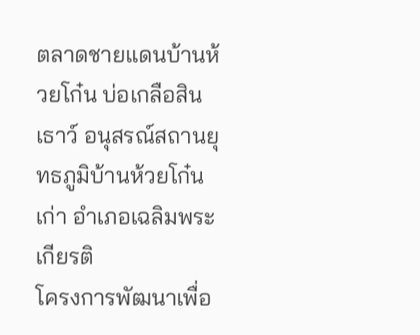ตลาดชายแดนบ้านห้วยโก๋น บ่อเกลือสินเธาว์ อนุสรณ์สถานยุทธภูมิบ้านห้วยโก๋นเก่า อำเภอเฉลิมพระเกียรติ
โครงการพัฒนาเพื่อ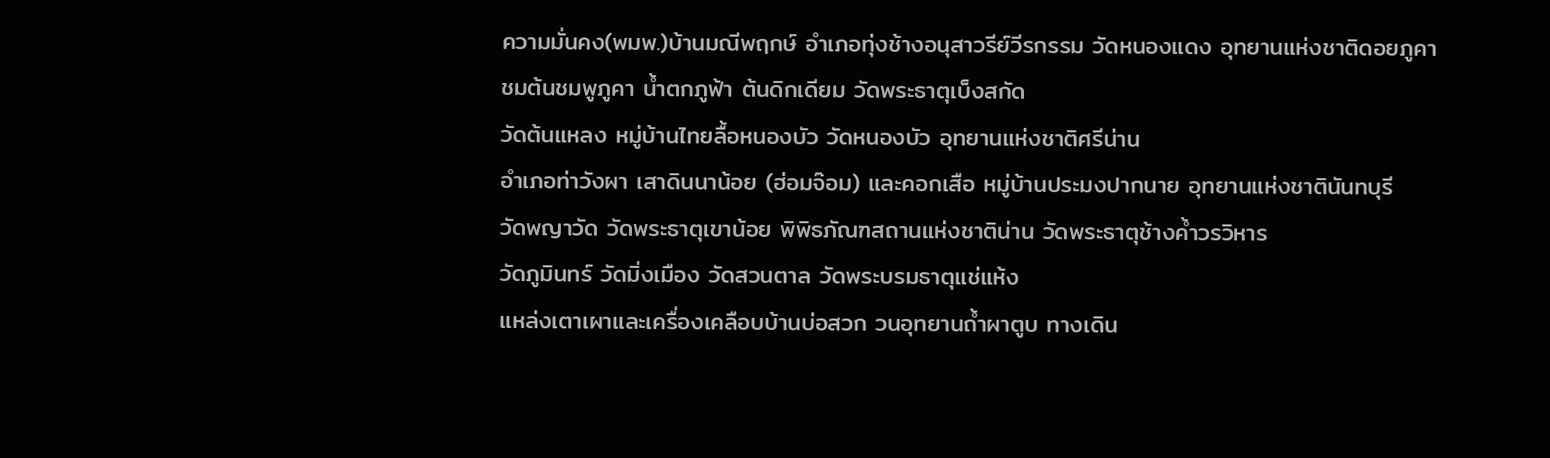ความมั่นคง(พมพ.)บ้านมณีพฤกษ์ อำเภอทุ่งช้างอนุสาวรีย์วีรกรรม วัดหนองแดง อุทยานแห่งชาติดอยภูคา
ชมต้นชมพูภูคา น้ำตกภูฟ้า ต้นดิกเดียม วัดพระธาตุเบ็งสกัด
วัดต้นแหลง หมู่บ้านไทยลื้อหนองบัว วัดหนองบัว อุทยานแห่งชาติศรีน่าน
อำเภอท่าวังผา เสาดินนาน้อย (ฮ่อมจ๊อม) และคอกเสือ หมู่บ้านประมงปากนาย อุทยานแห่งชาตินันทบุรี
วัดพญาวัด วัดพระธาตุเขาน้อย พิพิธภัณฑสถานแห่งชาติน่าน วัดพระธาตุช้างค้ำวรวิหาร
วัดภูมินทร์ วัดมิ่งเมือง วัดสวนตาล วัดพระบรมธาตุแช่แห้ง
แหล่งเตาเผาและเครื่องเคลือบบ้านบ่อสวก วนอุทยานถ้ำผาตูบ ทางเดิน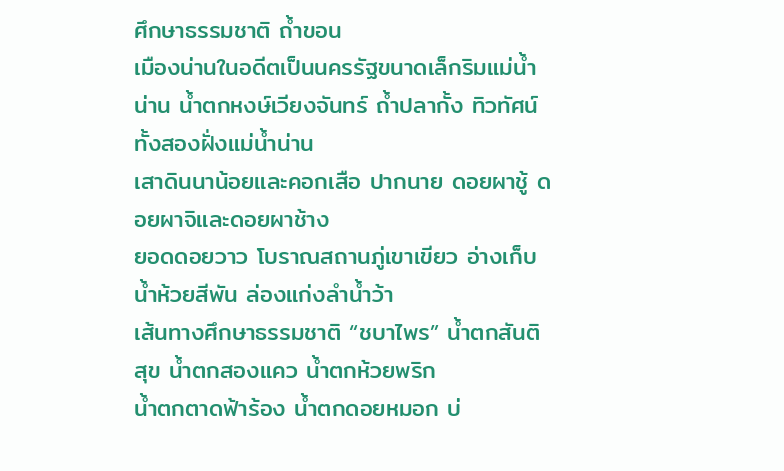ศึกษาธรรมชาติ ถ้ำขอน
เมืองน่านในอดีตเป็นนครรัฐขนาดเล็กริมแม่น้ำน่าน น้ำตกหงษ์เวียงจันทร์ ถ้ำปลากั้ง ทิวทัศน์ทั้งสองฝั่งแม่น้ำน่าน
เสาดินนาน้อยและคอกเสือ ปากนาย ดอยผาชู้ ดอยผาจิและดอยผาช้าง
ยอดดอยวาว โบราณสถานภู่เขาเขียว อ่างเก็บน้ำห้วยสีพัน ล่องแก่งลำน้ำว้า
เส้นทางศึกษาธรรมชาติ “ชบาไพร” น้ำตกสันติสุข น้ำตกสองแคว น้ำตกห้วยพริก
น้ำตกตาดฟ้าร้อง น้ำตกดอยหมอก บ่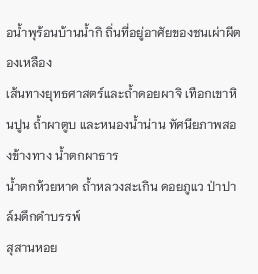อน้ำพุร้อนบ้านน้ำกิ ถิ่นที่อยู่อาศัยของชนเผ่าผีตองเหลือง
เส้นทางยุทธศาสตร์และถ้ำดอยผาจิ เทือกเขาหินปูน ถ้ำผาตูบ และหนองน้ำน่าน ทัศนียภาพสองข้างทาง น้ำตกผาธาร
น้ำตกห้วยหาด ถ้ำหลวงสะเกิน ดอยภูแว ป่าปาล์มดึกดำบรรพ์
สุสานหอย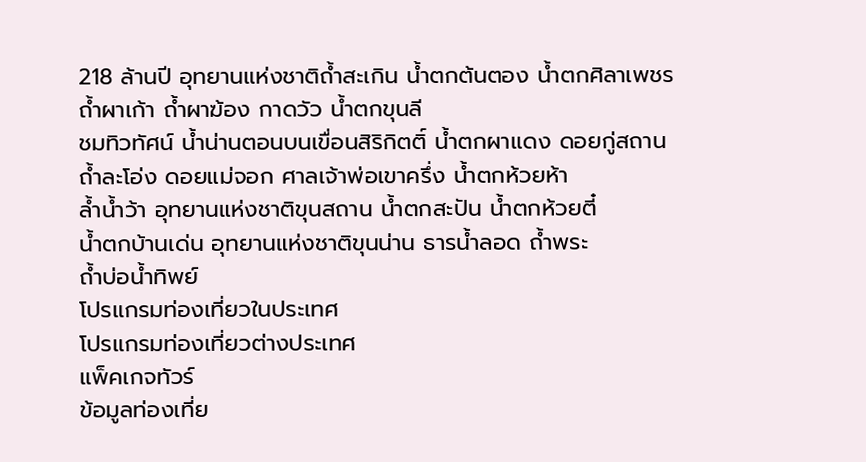218 ล้านปี อุทยานแห่งชาติถ้ำสะเกิน น้ำตกต้นตอง น้ำตกศิลาเพชร
ถ้ำผาเก้า ถ้ำผาฆ้อง กาดวัว น้ำตกขุนลี
ชมทิวทัศน์ น้ำน่านตอนบนเขื่อนสิริกิตติ์ น้ำตกผาแดง ดอยกู่สถาน
ถ้ำละโอ่ง ดอยแม่จอก ศาลเจ้าพ่อเขาครึ่ง น้ำตกห้วยห้า
ล้ำน้ำว้า อุทยานแห่งชาติขุนสถาน น้ำตกสะปัน น้ำตกห้วยตี๋
น้ำตกบ้านเด่น อุทยานแห่งชาติขุนน่าน ธารน้ำลอด ถ้ำพระ
ถ้ำบ่อน้ำทิพย์
โปรแกรมท่องเที่ยวในประเทศ
โปรแกรมท่องเที่ยวต่างประเทศ
แพ็คเกจทัวร์
ข้อมูลท่องเที่ย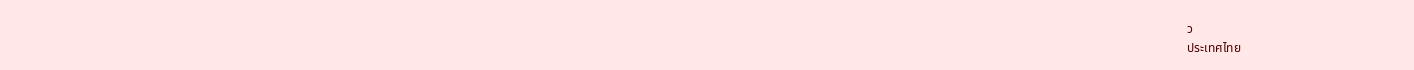ว
ประเทศไทย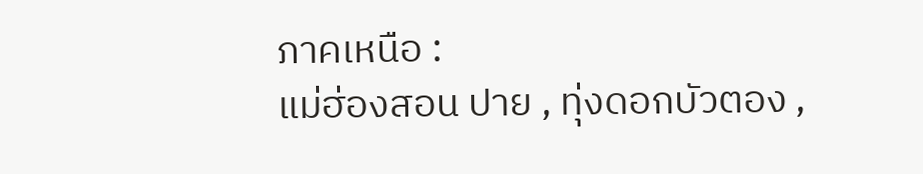ภาคเหนือ :
แม่ฮ่องสอน ปาย , ทุ่งดอกบัวตอง ,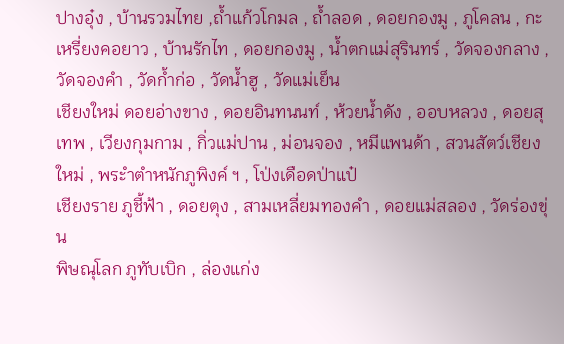ปางอุ๋ง , บ้านรวมไทย ,ถ้ำแก้วโกมล , ถ้ำลอด , ดอยกองมู , ภูโคลน , กะเหรี่ยงคอยาว , บ้านรักไท , ดอยกองมู , น้ำตกแม่สุรินทร์ , วัดจองกลาง , วัดจองคำ , วัดก้ำก่อ , วัดน้ำฮู , วัดแม่เย็น
เชียงใหม่ ดอยอ่างขาง , ดอยอินทนนท์ , ห้วยน้ำดัง , ออบหลวง , ดอยสุเทพ , เวียงกุมกาม , กิ่วแม่ปาน , ม่อนจอง , หมีแพนด้า , สวนสัตว์เชียงใหม่ , พระำตำหนักภูพิงค์ ฯ , โป่งเดือดป่าแป๋
เชียงราย ภูชี้ฟ้า , ดอยตุง , สามเหลี่ยมทองคำ , ดอยแม่สลอง , วัดร่องขุ่น
พิษณุโลก ภูทับเบิก , ล่องแก่ง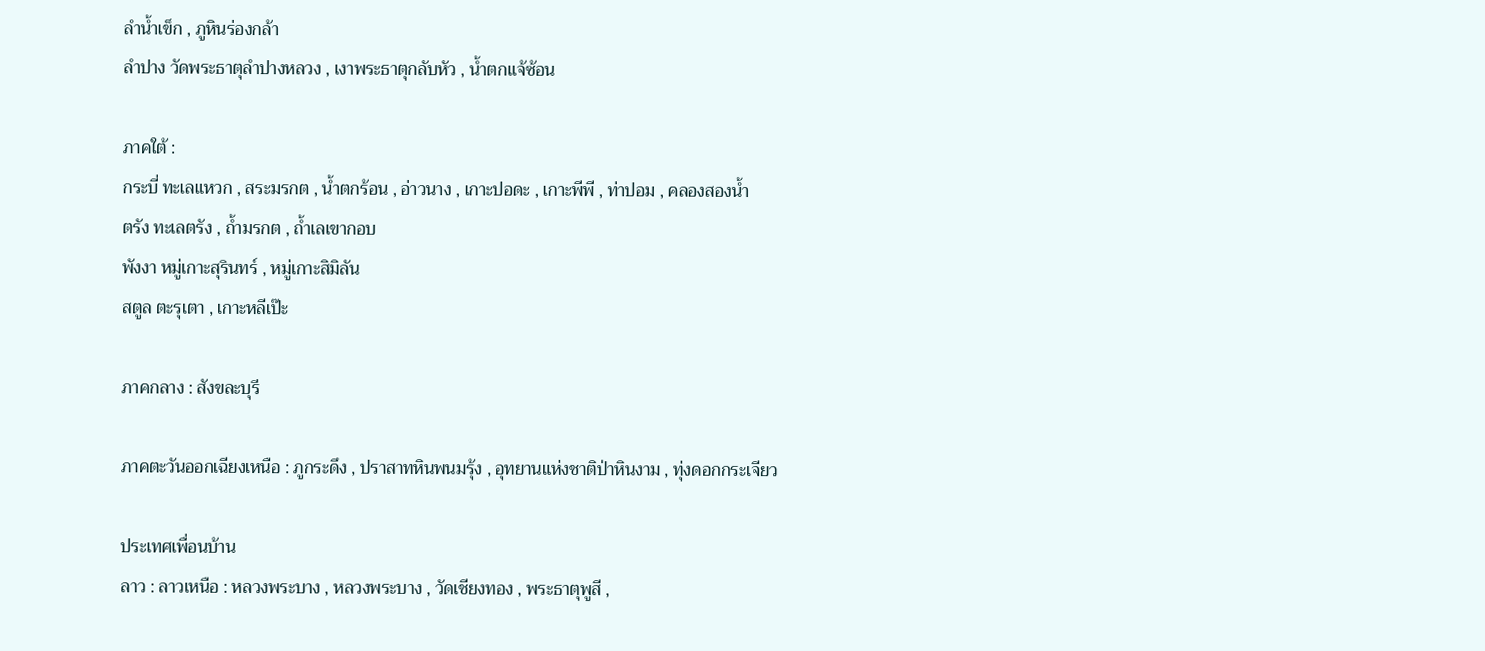ลำน้ำเข็ก , ภูหินร่องกล้า
ลำปาง วัดพระธาตุลำปางหลวง , เงาพระธาตุกลับหัว , น้ำตกแจ้ซ้อน

ภาคใต้ :
กระบี่ ทะเลแหวก , สระมรกต , น้ำตกร้อน , อ่าวนาง , เกาะปอดะ , เกาะพีพี , ท่าปอม , คลองสองน้ำ
ตรัง ทะเลตรัง , ถ้ำมรกต , ถ้ำเลเขากอบ
พังงา หมู่เกาะสุรินทร์ , หมู่เกาะสิมิลัน
สตูล ตะรุเตา , เกาะหลีเป๊ะ

ภาคกลาง : สังขละบุรี

ภาคตะวันออกเฉียงเหนือ : ภูกระดึง , ปราสาทหินพนมรุ้ง , อุทยานแห่งชาติป่าหินงาม , ทุ่งดอกกระเจียว

ประเทศเพื่อนบ้าน
ลาว : ลาวเหนือ : หลวงพระบาง , หลวงพระบาง , วัดเชียงทอง , พระธาตุพูสี ,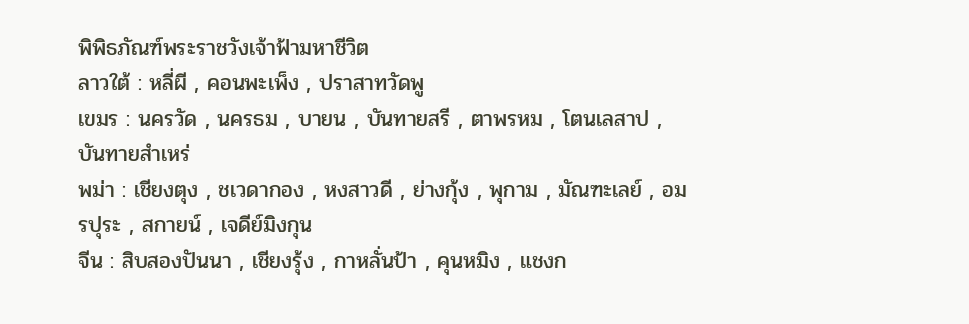พิพิธภัณฑ์พระราชวังเจ้าฟ้ามหาชีวิต
ลาวใต้ : หลี่ผี , คอนพะเพ็ง , ปราสาทวัดพู
เขมร : นครวัด , นครธม , บายน , บันทายสรี , ตาพรหม , โตนเลสาป , บันทายสำเหร่
พม่า : เชียงตุง , ชเวดากอง , หงสาวดี , ย่างกุ้ง , พุกาม , มัณฑะเลย์ , อมรปุระ , สกายน์ , เจดีย์มิงกุน
จีน : สิบสองปันนา , เชียงรุ้ง , กาหลั่นป้า , คุนหมิง , แชงก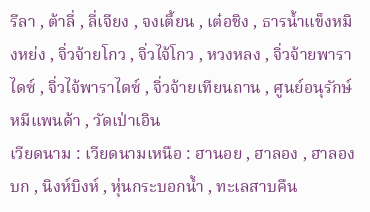รีลา , ต้าลี่ , ลี่เจียง , จงเตี้ยน , เต๋อชิง , ธารน้ำแข็งหมิงหย่ง , จิ่วจ้ายโกว , จิ่วไจ้โกว , หวงหลง , จิ่วจ้ายพาราไดซ์ , จิ่วไจ้พาราไดซ์ , จิ่วจ้ายเทียนถาน , ศูนย์อนุรักษ์หมีแพนด้า , วัดเป่าเอิน
เวียดนาม : เวียดนามเหนือ : ฮานอย , ฮาลอง , ฮาลองบก , นิงห์บิงห์ , หุ่นกระบอกน้ำ , ทะเลสาบคืน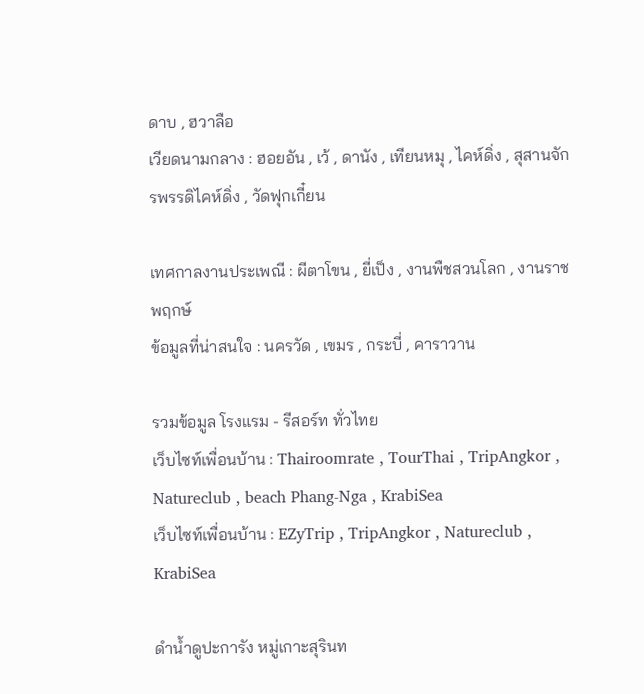ดาบ , ฮวาลือ
เวียดนามกลาง : ฮอยอัน , เว้ , ดานัง , เทียนหมุ , ไคห์ดิ่ง , สุสานจักรพรรดิไคห์ดิ่ง , วัดฟุกเกี๋ยน

เทศกาลงานประเพณี : ผีตาโขน , ยี่เป็ง , งานพืชสวนโลก , งานราชพฤกษ์
ข้อมูลที่น่าสนใจ : นครวัด , เขมร , กระบี่ , คาราวาน

รวมข้อมูล โรงแรม - รีสอร์ท ทั่วไทย
เว็บไซท์เพื่อนบ้าน : Thairoomrate , TourThai , TripAngkor , Natureclub , beach Phang-Nga , KrabiSea
เว็บไซท์เพื่อนบ้าน : EZyTrip , TripAngkor , Natureclub , KrabiSea

ดำน้ำดูปะการัง หมู่เกาะสุรินท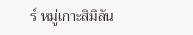ร์ หมู่เกาะสิมิลัน